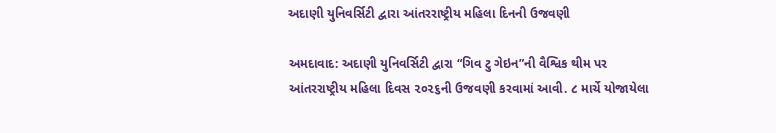અદાણી યુનિવર્સિટી દ્વારા આંતરરાષ્ટ્રીય મહિલા દિનની ઉજવણી

અમદાવાદ: અદાણી યુનિવર્સિટી દ્વારા “ગિવ ટુ ગેઇન”ની વૈશ્વિક થીમ પર આંતરરાષ્ટ્રીય મહિલા દિવસ ૨૦૨૬ની ઉજવણી કરવામાં આવી. ૮ માર્ચે યોજાયેલા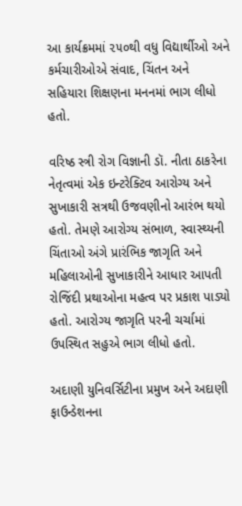આ કાર્યક્રમમાં ૨૫૦થી વધુ વિદ્યાર્થીઓ અને કર્મચારીઓએ સંવાદ, ચિંતન અને સહિયારા શિક્ષણના મનનમાં ભાગ લીધો હતો.

વરિષ્ઠ સ્ત્રી રોગ વિજ્ઞાની ડૉ. નીતા ઠાકરેના નેતૃત્વમાં એક ઇન્ટરેક્ટિવ આરોગ્ય અને સુખાકારી સત્રથી ઉજવણીનો આરંભ થયો હતો. તેમણે આરોગ્ય સંભાળ, સ્વાસ્થ્યની ચિંતાઓ અંગે પ્રારંભિક જાગૃતિ અને મહિલાઓની સુખાકારીને આધાર આપતી રોજિંદી પ્રથાઓના મહત્વ પર પ્રકાશ પાડ્યો હતો. આરોગ્ય જાગૃતિ પરની ચર્ચામાં ઉપસ્થિત સહુએ ભાગ લીધો હતો.

અદાણી યુનિવર્સિટીના પ્રમુખ અને અદાણી ફાઉન્ડેશનના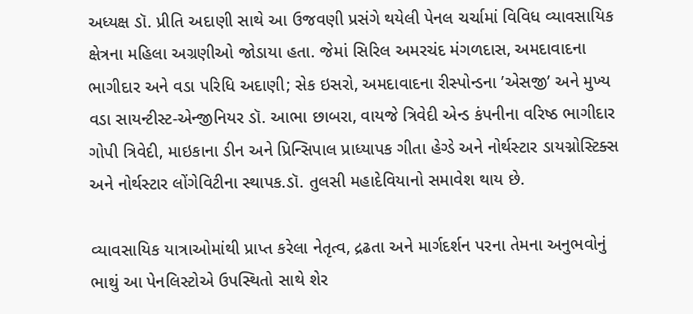અધ્યક્ષ ડૉ. પ્રીતિ અદાણી સાથે આ ઉજવણી પ્રસંગે થયેલી પેનલ ચર્ચામાં વિવિધ વ્યાવસાયિક ક્ષેત્રના મહિલા અગ્રણીઓ જોડાયા હતા. જેમાં સિરિલ અમરચંદ મંગળદાસ, અમદાવાદના ભાગીદાર અને વડા પરિધિ અદાણી; સેક ઇસરો, અમદાવાદના રીસ્પોન્ડના ’એસજી’ અને મુખ્ય વડા સાયન્ટીસ્ટ-એન્જીનિયર ડૉ. આભા છાબરા, વાયજે ત્રિવેદી એન્ડ કંપનીના વરિષ્ઠ ભાગીદાર ગોપી ત્રિવેદી, માઇકાના ડીન અને પ્રિન્સિપાલ પ્રાધ્યાપક ગીતા હેગ્ડે અને નોર્થસ્ટાર ડાયગ્નોસ્ટિક્સ અને નોર્થસ્ટાર લોંગેવિટીના સ્થાપક.ડૉ. તુલસી મહાદેવિયાનો સમાવેશ થાય છે.

વ્યાવસાયિક યાત્રાઓમાંથી પ્રાપ્ત કરેલા નેતૃત્વ, દ્રઢતા અને માર્ગદર્શન પરના તેમના અનુભવોનું ભાથું આ પેનલિસ્ટોએ ઉપસ્થિતો સાથે શેર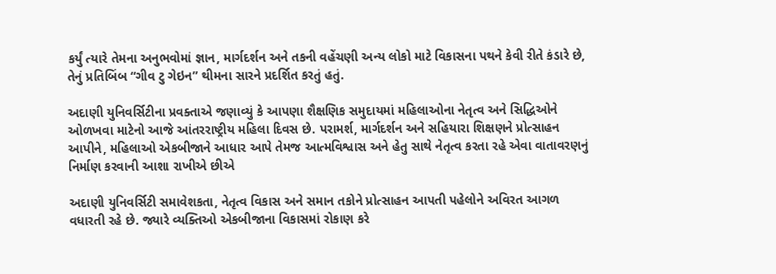કર્યું ત્યારે તેમના અનુભવોમાં જ્ઞાન, માર્ગદર્શન અને તકની વહેંચણી અન્ય લોકો માટે વિકાસના પથને કેવી રીતે કંડારે છે, તેનું પ્રતિબિંબ “ગીવ ટુ ગેઇન” થીમના સારને પ્રદર્શિત કરતું હતું.

અદાણી યુનિવર્સિટીના પ્રવક્તાએ જણાવ્યું કે આપણા શૈક્ષણિક સમુદાયમાં મહિલાઓના નેતૃત્વ અને સિદ્ધિઓને ઓળખવા માટેનો આજે આંતરરાષ્ટ્રીય મહિલા દિવસ છે. પરામર્શ, માર્ગદર્શન અને સહિયારા શિક્ષણને પ્રોત્સાહન આપીને, મહિલાઓ એકબીજાને આધાર આપે તેમજ આત્મવિશ્વાસ અને હેતુ સાથે નેતૃત્વ કરતા રહે એવા વાતાવરણનું નિર્માણ કરવાની આશા રાખીએ છીએ

અદાણી યુનિવર્સિટી સમાવેશકતા, નેતૃત્વ વિકાસ અને સમાન તકોને પ્રોત્સાહન આપતી પહેલોને અવિરત આગળ વધારતી રહે છે. જ્યારે વ્યક્તિઓ એકબીજાના વિકાસમાં રોકાણ કરે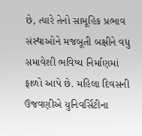છે, ત્યારે તેનો સામૂહિક પ્રભાવ સંસ્થાઓને મજબૂતી બક્ષીને વધુ સમાવેશી ભવિષ્ય નિર્માણમાં ફાળો આપે છે. મહિલા દિવસની ઉજવણીએ યુનિવર્સિટીના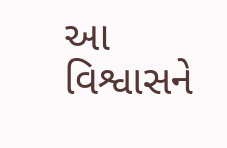આ વિશ્વાસને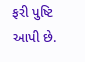ફરી પુષ્ટિ આપી છે.